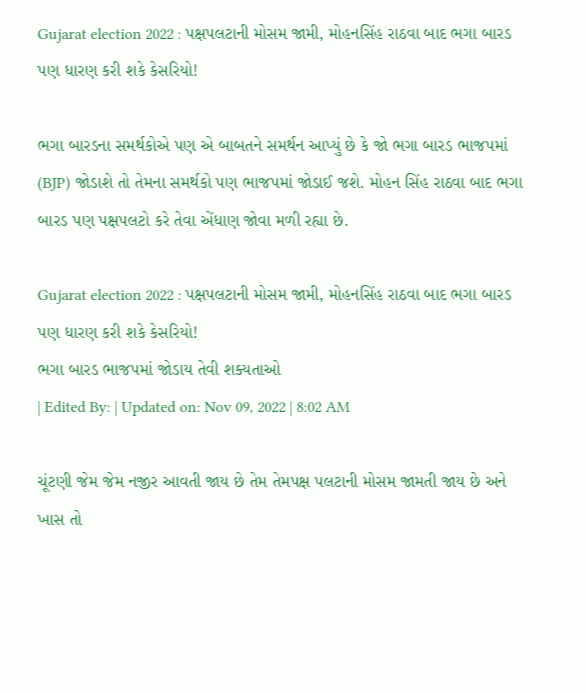Gujarat election 2022 : પક્ષપલટાની મોસમ જામી, મોહનસિંહ રાઠવા બાદ ભગા બારડ પણ ધારણ કરી શકે કેસરિયો!

ભગા બારડના સમર્થકોએ પણ એ બાબતને સમર્થન આપ્યું છે કે જો ભગા બારડ ભાજપમાં (BJP) જોડાશે તો તેમના સમર્થકો પણ ભાજપમાં જોડાઈ જશે. મોહન સિંહ રાઠવા બાદ ભગા બારડ પણ પક્ષપલટો કરે તેવા એંધાણ જોવા મળી રહ્યા છે.

Gujarat election 2022 : પક્ષપલટાની મોસમ જામી, મોહનસિંહ રાઠવા બાદ ભગા બારડ પણ ધારણ કરી શકે કેસરિયો!
ભગા બારડ ભાજપમાં જોડાય તેવી શક્યતાઓ
| Edited By: | Updated on: Nov 09, 2022 | 8:02 AM

ચૂંટણી જેમ જેમ નજીર આવતી જાય છે તેમ તેમપક્ષ પલટાની મોસમ જામતી જાય છે અને ખાસ તો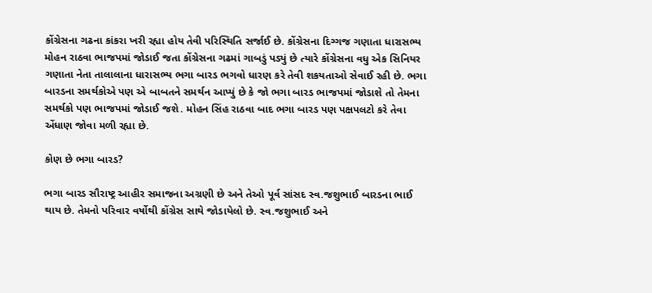કોંગ્રેસના ગઢના કાંકરા ખરી રહ્યા હોય તેવી પરિસ્થિતિ સર્જાઈ છે. કોંગ્રેસના દિગ્ગજ ગણાતા ધારાસભ્ય મોહન રાઠવા ભાજપમાં જોડાઈ જતા કોંગ્રેસના ગઢમાં ગાબડું પડ્યું છે ત્યારે કોંગ્રેસના વધુ એક સિનિયર ગણાતા નેતા તાલાલાના ધારાસભ્ય ભગા બારડ ભગવો ધારણ કરે તેવી શકયતાઓ સેવાઈ રહી છે. ભગા બારડના સમર્થકોએ પણ એ બાબતને સમર્થન આપ્યું છે કે જો ભગા બારડ ભાજપમાં જોડાશે તો તેમના સમર્થકો પણ ભાજપમાં જોડાઈ જશે. મોહન સિંહ રાઠવા બાદ ભગા બારડ પણ પક્ષપલટો કરે તેવા એંધાણ જોવા મળી રહ્યા છે.

કોણ છે ભગા બારડ?

ભગા બારડ સૌરાષ્ટ્ર આહીર સમાજના અગ્રણી છે અને તેઓ પૂર્વ સાંસદ સ્વ.જશુભાઈ બારડના ભાઈ થાય છે. તેમનો પરિવાર વર્ષોથી કોંગ્રેસ સાથે જોડાયેલો છે. સ્વ.જશુભાઈ અને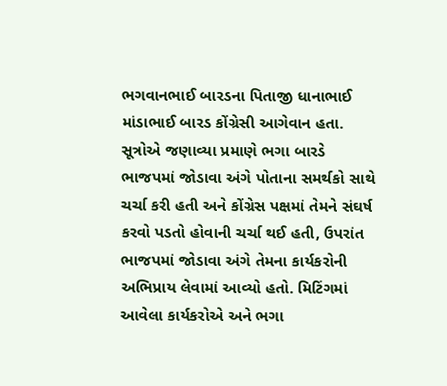ભગવાનભાઈ બારડના પિતાજી ધાનાભાઈ માંડાભાઈ બારડ કોંગ્રેસી આગેવાન હતા. સૂત્રોએ જણાવ્યા પ્રમાણે ભગા બારડે ભાજપમાં જોડાવા અંગે પોતાના સમર્થકો સાથે ચર્ચા કરી હતી અને કોંગ્રેસ પક્ષમાં તેમને સંઘર્ષ કરવો પડતો હોવાની ચર્ચા થઈ હતી, ઉપરાંત ભાજપમાં જોડાવા અંગે તેમના કાર્યકરોની અભિપ્રાય લેવામાં આવ્યો હતો. મિટિંગમાં આવેલા કાર્યકરોએ અને ભગા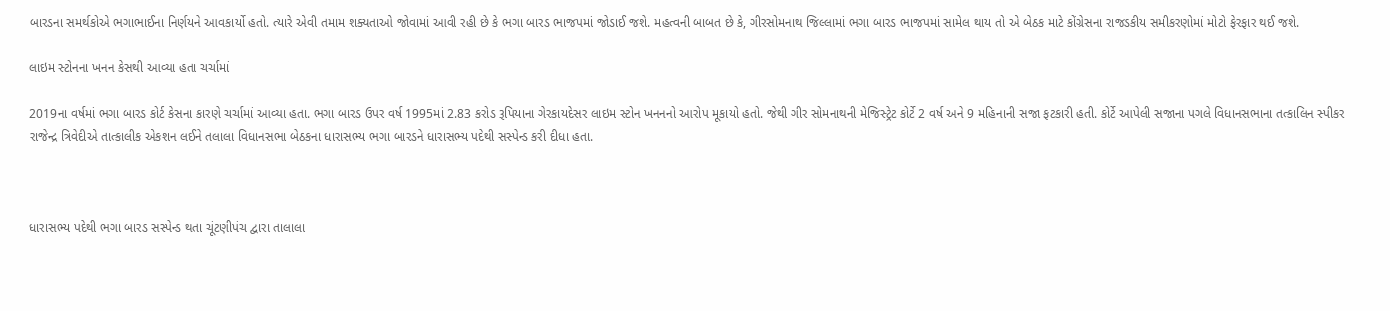બારડના સમર્થકોએ ભગાભાઈના નિર્ણયને આવકાર્યો હતો. ત્યારે એવી તમામ શક્યતાઓ જોવામાં આવી રહી છે કે ભગા બારડ ભાજપમાં જોડાઈ જશે. મહત્વની બાબત છે કે, ગીરસોમનાથ જિલ્લામાં ભગા બારડ ભાજપમાં સામેલ થાય તો એ બેઠક માટે કોંગ્રેસના રાજડકીય સમીકરણોમાં મોટો ફેરફાર થઈ જશે.

લાઇમ સ્ટોનના ખનન કેસથી આવ્યા હતા ચર્ચામાં

2019ના વર્ષમાં ભગા બારડ કોર્ટ કેસના કારણે ચર્ચામાં આવ્યા હતા. ભગા બારડ ઉપર વર્ષ 1995માં 2.83 કરોડ રૂપિયાના ગેરકાયદેસર લાઇમ સ્ટોન ખનનનો આરોપ મૂકાયો હતો. જેથી ગીર સોમનાથની મેજિસ્ટ્રેટ કોર્ટે 2 વર્ષ અને 9 મહિનાની સજા ફટકારી હતી. કોર્ટે આપેલી સજાના પગલે વિધાનસભાના તત્કાલિન સ્પીકર રાજેન્દ્ર ત્રિવેદીએ તાત્કાલીક એકશન લઈને તલાલા વિધાનસભા બેઠકના ધારાસભ્ય ભગા બારડને ધારાસભ્ય પદેથી સસ્પેન્ડ કરી દીધા હતા.



ધારાસભ્ય પદેથી ભગા બારડ સસ્પેન્ડ થતા ચૂંટણીપંચ દ્વારા તાલાલા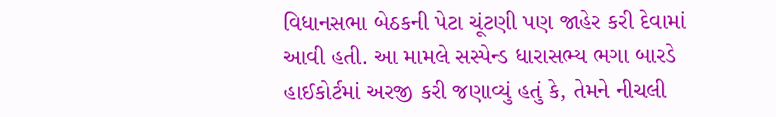વિધાનસભા બેઠકની પેટા ચૂંટણી પણ જાહેર કરી દેવામાં આવી હતી. આ મામલે સસ્પેન્ડ ધારાસભ્ય ભગા બારડે હાઈકોર્ટમાં અરજી કરી જણાવ્યું હતું કે, તેમને નીચલી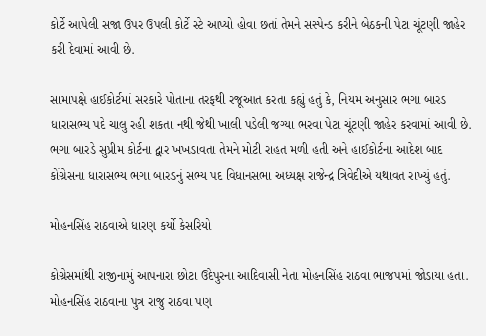કોર્ટે આપેલી સજા ઉપર ઉપલી કોર્ટે સ્ટે આપ્યો હોવા છતાં તેમને સસ્પેન્ડ કરીને બેઠકની પેટા ચૂંટણી જાહેર કરી દેવામાં આવી છે.

સામાપક્ષે હાઈકોર્ટમાં સરકારે પોતાના તરફથી રજૂઆત કરતા કહ્યું હતું કે, નિયમ અનુસાર ભગા બારડ ધારાસભ્ય પદે ચાલુ રહી શકતા નથી જેથી ખાલી પડેલી જગ્યા ભરવા પેટા ચૂંટણી જાહેર કરવામાં આવી છે. ભગા બારડે સુપ્રીમ કોર્ટના દ્વાર ખખડાવતા તેમને મોટી રાહત મળી હતી અને હાઈકોર્ટના આદેશ બાદ કોંગ્રેસના ધારાસભ્ય ભગા બારડનું સભ્ય પદ વિધાનસભા અધ્યક્ષ રાજેન્દ્ર ત્રિવેદીએ યથાવત રાખ્યું હતું.

મોહનસિંહ રાઠવાએ ધારણ કર્યો કેસરિયો

કોગ્રેસમાંથી રાજીનામું આપનારા છોટા ઉદેપુરના આદિવાસી નેતા મોહનસિંહ રાઠવા ભાજપમાં જોડાયા હતા. મોહનસિંહ રાઠવાના પુત્ર રાજુ રાઠવા પણ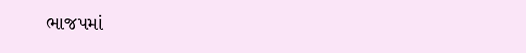ભાજપમાં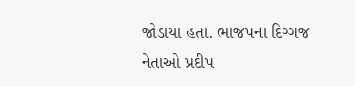જોડાયા હતા. ભાજપના દિગ્ગજ નેતાઓ પ્રદીપ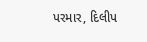પરમાર, દિલીપ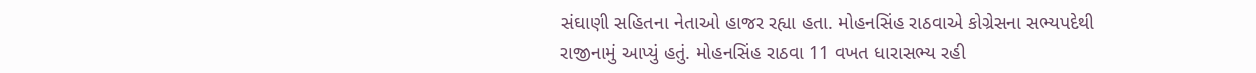સંઘાણી સહિતના નેતાઓ હાજર રહ્યા હતા. મોહનસિંહ રાઠવાએ કોગ્રેસના સભ્યપદેથી રાજીનામું આપ્યું હતું. મોહનસિંહ રાઠવા 11 વખત ધારાસભ્ય રહી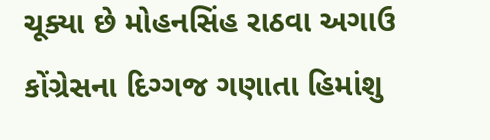ચૂક્યા છે મોહનસિંહ રાઠવા અગાઉ કોંગ્રેસના દિગ્ગજ ગણાતા હિમાંશુ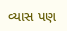વ્યાસ પણ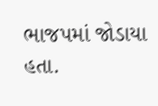ભાજપમાં જોડાયા હતા.